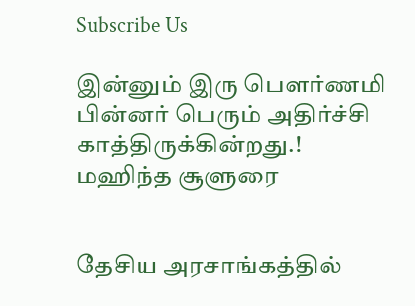Subscribe Us

இன்னும் இரு பௌர்ணமி பின்னர் பெரும் அதிர்ச்சி காத்திருக்கின்றது.! மஹிந்த சூளுரை


தேசிய அரசாங்கத்தில்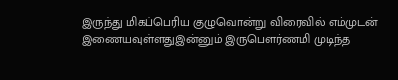இருந்து மிகப்பெரிய குழுவொன்று விரைவில் எம்முடன் இணையவுள்ளதுஇன்னும் இருபௌர்ணமி முடிந்த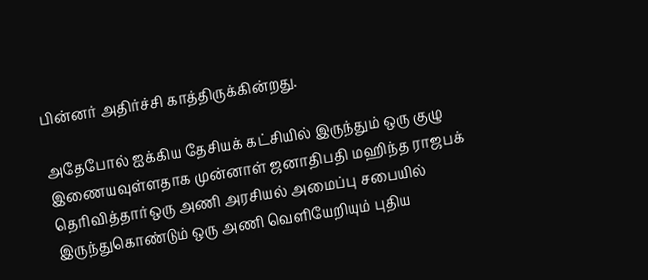பின்னர் அதிர்ச்சி காத்திருக்கின்றது.

அதேபோல் ஐக்கிய தேசியக் கட்சியில் இருந்தும் ஒரு குழு இணையவுள்ளதாக முன்னாள் ஜனாதிபதி மஹிந்த ராஜபக் தெரிவித்தார்ஒரு அணி அரசியல் அமைப்பு சபையில் இருந்துகொண்டும் ஒரு அணி வெளியேறியும் புதிய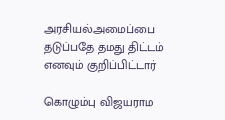அரசியல்அமைப்பை தடுப்பதே தமது திட்டம் எனவும் குறிப்பிட்டார்

கொழும்பு விஜயராம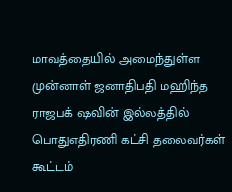மாவத்தையில் அமைந்துள்ள முன்னாள் ஜனாதிபதி மஹிந்த ராஜபக் ஷவின் இல்லத்தில் பொதுஎதிரணி கட்சி தலைவர்கள் கூட்டம்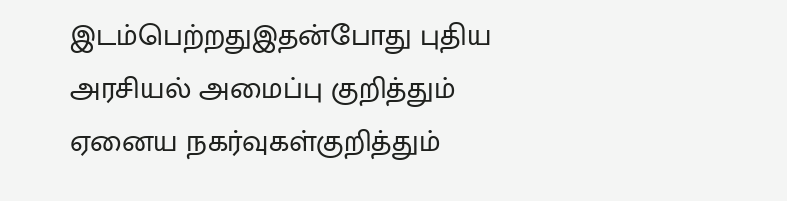இடம்பெற்றதுஇதன்போது புதிய அரசியல் அமைப்பு குறித்தும் ஏனைய நகர்வுகள்குறித்தும்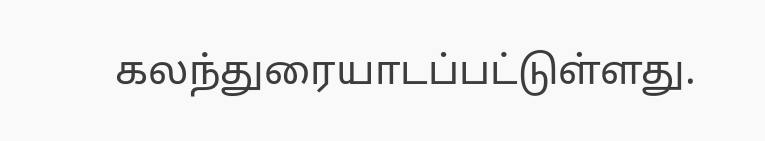கலந்துரையாடப்பட்டுள்ளது.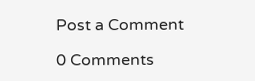Post a Comment

0 Comments